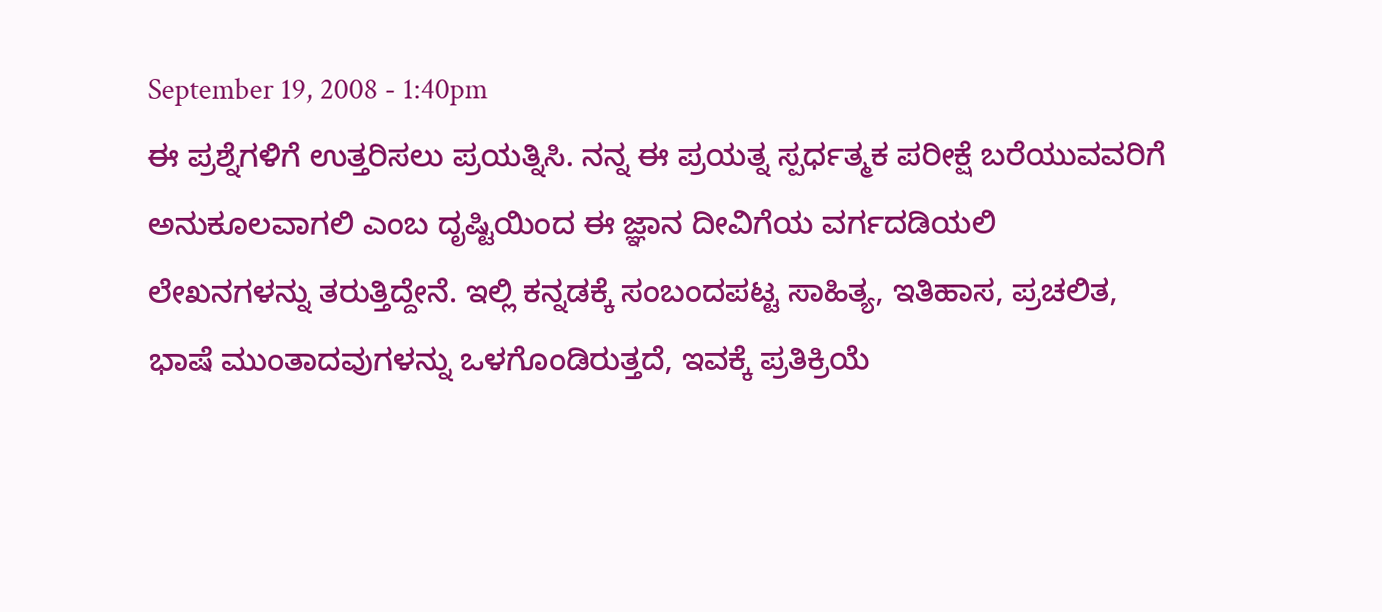September 19, 2008 - 1:40pm
ಈ ಪ್ರಶ್ನೆಗಳಿಗೆ ಉತ್ತರಿಸಲು ಪ್ರಯತ್ನಿಸಿ. ನನ್ನ ಈ ಪ್ರಯತ್ನ ಸ್ಪರ್ಧತ್ಮಕ ಪರೀಕ್ಷೆ ಬರೆಯುವವರಿಗೆ ಅನುಕೂಲವಾಗಲಿ ಎಂಬ ದೃಷ್ಟಿಯಿಂದ ಈ ಜ್ಞಾನ ದೀವಿಗೆಯ ವರ್ಗದಡಿಯಲಿ ಲೇಖನಗಳನ್ನು ತರುತ್ತಿದ್ದೇನೆ. ಇಲ್ಲಿ ಕನ್ನಡಕ್ಕೆ ಸಂಬಂದಪಟ್ಟ ಸಾಹಿತ್ಯ, ಇತಿಹಾಸ, ಪ್ರಚಲಿತ, ಭಾಷೆ ಮುಂತಾದವುಗಳನ್ನು ಒಳಗೊಂಡಿರುತ್ತದೆ, ಇವಕ್ಕೆ ಪ್ರತಿಕ್ರಿಯೆ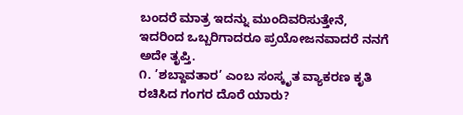ಬಂದರೆ ಮಾತ್ರ ಇದನ್ನು ಮುಂದಿವರಿಸುತ್ತೇನೆ, ಇದರಿಂದ ಒಬ್ಬರಿಗಾದರೂ ಪ್ರಯೋಜನವಾದರೆ ನನಗೆ ಅದೇ ತೃಪ್ತಿ.
೧. ’ಶಬ್ದಾವತಾರ’ ಎಂಬ ಸಂಸ್ಕೃತ ವ್ಯಾಕರಣ ಕೃತಿ ರಚಿಸಿದ ಗಂಗರ ದೊರೆ ಯಾರು?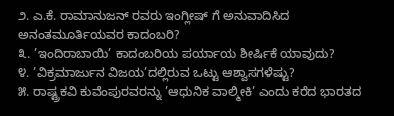೨. ಎ.ಕೆ. ರಾಮಾನುಜನ್ ರವರು ಇಂಗ್ಲೀಷ್ ಗೆ ಅನುವಾದಿಸಿದ ಅನಂತಮೂರ್ತಿಯವರ ಕಾದಂಬರಿ?
೩. ’ಇಂದಿರಾಬಾಯಿ’ ಕಾದಂಬರಿಯ ಪರ್ಯಾಯ ಶೀರ್ಷಿಕೆ ಯಾವುದು?
೪. ’ವಿಕ್ರಮಾರ್ಜುನ ವಿಜಯ’ದಲ್ಲಿರುವ ಒಟ್ಟು ಆಶ್ವಾಸಗಳೆಷ್ಟು?
೫. ರಾಷ್ಟ್ರಕವಿ ಕುವೆಂಪುರವರನ್ನು ’ಆಧುನಿಕ ವಾಲ್ಮೀಕಿ’ ಎಂದು ಕರೆದ ಭಾರತದ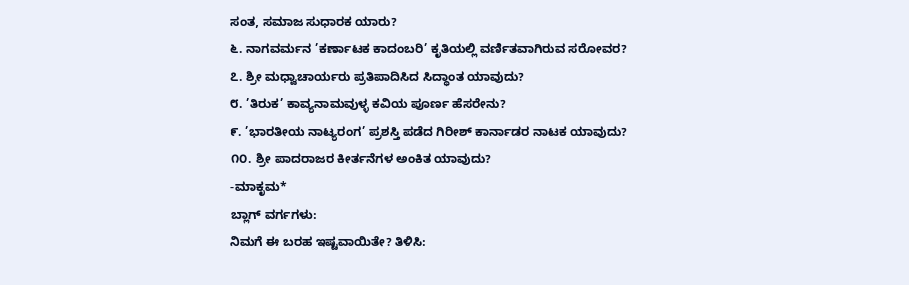ಸಂತ, ಸಮಾಜ ಸುಧಾರಕ ಯಾರು?
೬. ನಾಗವರ್ಮನ ’ಕರ್ಣಾಟಕ ಕಾದಂಬರಿ’ ಕೃತಿಯಲ್ಲಿ ವರ್ಣಿತವಾಗಿರುವ ಸರೋವರ?
೭. ಶ್ರೀ ಮಧ್ವಾಚಾರ್ಯರು ಪ್ರತಿಪಾದಿಸಿದ ಸಿದ್ಧಾಂತ ಯಾವುದು?
೮. ’ತಿರುಕ’ ಕಾವ್ಯನಾಮವುಳ್ಳ ಕವಿಯ ಪೂರ್ಣ ಹೆಸರೇನು?
೯. ’ಭಾರತೀಯ ನಾಟ್ಯರಂಗ’ ಪ್ರಶಸ್ತಿ ಪಡೆದ ಗಿರೀಶ್ ಕಾರ್ನಾಡರ ನಾಟಕ ಯಾವುದು?
೧೦. ಶ್ರೀ ಪಾದರಾಜರ ಕೀರ್ತನೆಗಳ ಅಂಕಿತ ಯಾವುದು?
-ಮಾಕೃಮ*
ಬ್ಲಾಗ್ ವರ್ಗಗಳು:
ನಿಮಗೆ ಈ ಬರಹ ಇಷ್ಟವಾಯಿತೇ? ತಿಳಿಸಿ: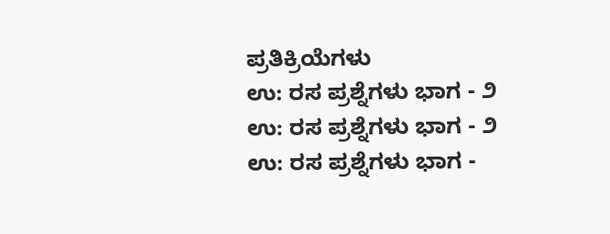ಪ್ರತಿಕ್ರಿಯೆಗಳು
ಉ: ರಸ ಪ್ರಶ್ನೆಗಳು ಭಾಗ - ೨
ಉ: ರಸ ಪ್ರಶ್ನೆಗಳು ಭಾಗ - ೨
ಉ: ರಸ ಪ್ರಶ್ನೆಗಳು ಭಾಗ -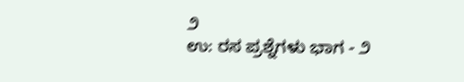೨
ಉ: ರಸ ಪ್ರಶ್ನೆಗಳು ಭಾಗ - ೨